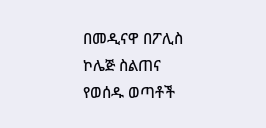በመዲናዋ በፖሊስ ኮሌጅ ስልጠና የወሰዱ ወጣቶች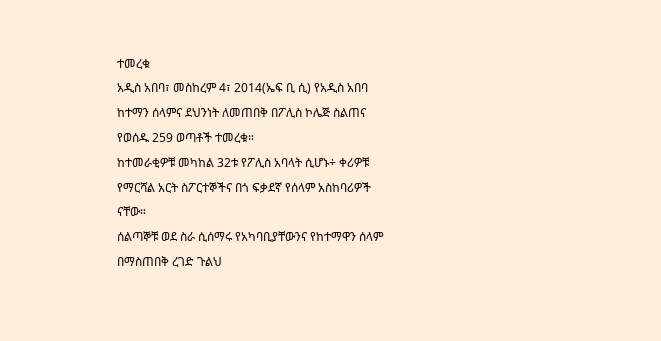ተመረቁ
አዲስ አበባ፣ መስከረም 4፣ 2014(ኤፍ ቢ ሲ) የአዲስ አበባ ከተማን ሰላምና ደህንነት ለመጠበቅ በፖሊስ ኮሌጅ ስልጠና የወሰዱ 259 ወጣቶች ተመረቁ።
ከተመራቂዎቹ መካከል 32ቱ የፖሊስ አባላት ሲሆኑ÷ ቀሪዎቹ የማርሻል አርት ስፖርተኞችና በጎ ፍቃደኛ የሰላም አስከባሪዎች ናቸው።
ሰልጣኞቹ ወደ ስራ ሲሰማሩ የአካባቢያቸውንና የከተማዋን ሰላም በማስጠበቅ ረገድ ጉልህ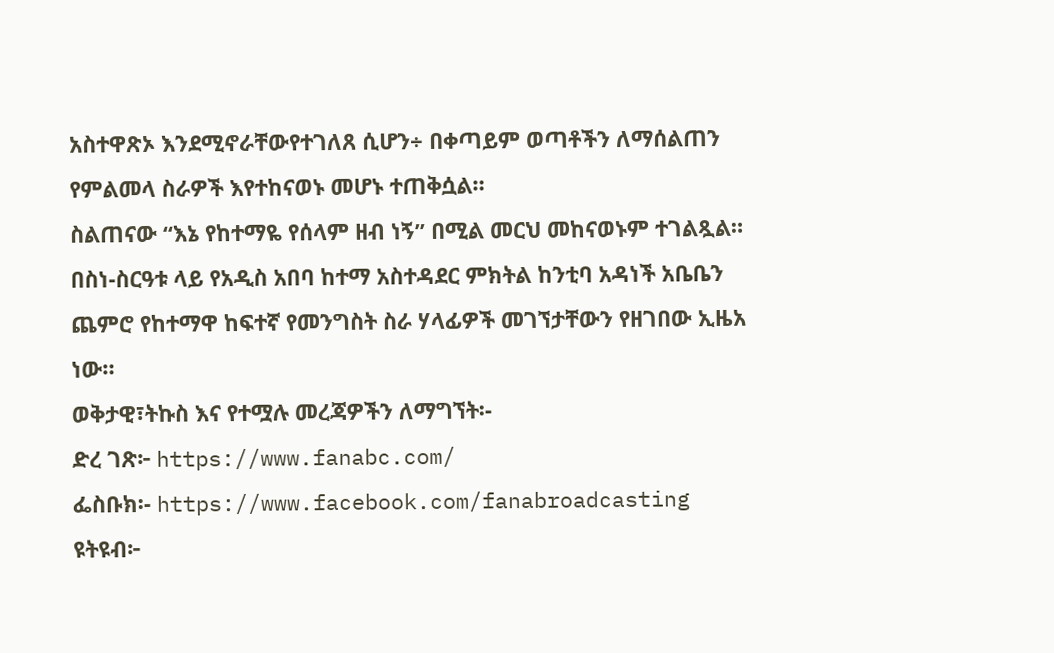አስተዋጽኦ እንደሚኖራቸውየተገለጸ ሲሆን÷ በቀጣይም ወጣቶችን ለማሰልጠን የምልመላ ስራዎች እየተከናወኑ መሆኑ ተጠቅሷል።
ስልጠናው “እኔ የከተማዬ የሰላም ዘብ ነኝ” በሚል መርህ መከናወኑም ተገልጿል።
በስነ-ስርዓቱ ላይ የአዲስ አበባ ከተማ አስተዳደር ምክትል ከንቲባ አዳነች አቤቤን ጨምሮ የከተማዋ ከፍተኛ የመንግስት ስራ ሃላፊዎች መገኘታቸውን የዘገበው ኢዜአ ነው።
ወቅታዊ፣ትኩስ እና የተሟሉ መረጃዎችን ለማግኘት፡-
ድረ ገጽ፦ https://www.fanabc.com/
ፌስቡክ፡- https://www.facebook.com/fanabroadcasting
ዩትዩብ፦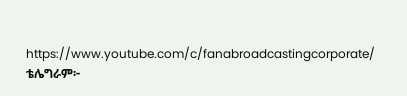https://www.youtube.com/c/fanabroadcastingcorporate/
ቴሌግራም፦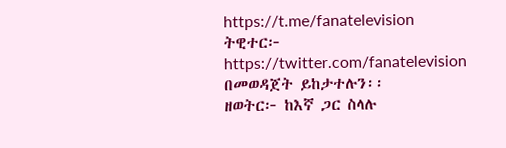https://t.me/fanatelevision
ትዊተር፦ https://twitter.com/fanatelevision በመወዳጀት ይከታተሉን፡፡
ዘወትር፦ ከእኛ ጋር ስላሉ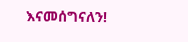እናመሰግናለን!